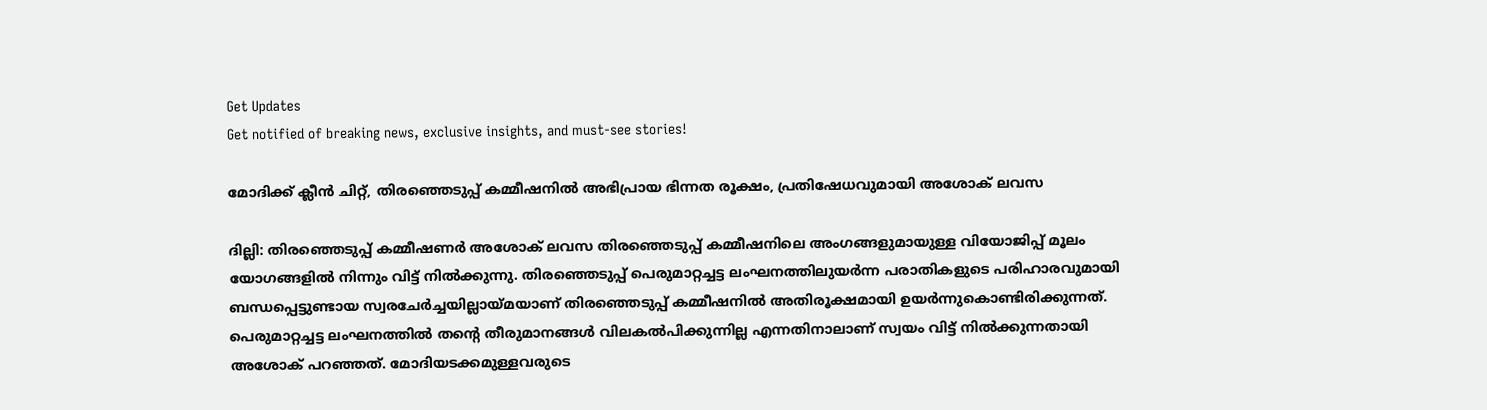Get Updates
Get notified of breaking news, exclusive insights, and must-see stories!

മോദിക്ക് ക്ലീന്‍ ചിറ്റ്, തിരഞ്ഞെടുപ്പ് കമ്മീഷനില്‍ അഭിപ്രായ ഭിന്നത രൂക്ഷം, പ്രതിഷേധവുമായി അശോക് ലവസ

ദില്ലി: തിരഞ്ഞെടുപ്പ് കമ്മീഷണര്‍ അശോക് ലവസ തിരഞ്ഞെടുപ്പ് കമ്മീഷനിലെ അംഗങ്ങളുമായുള്ള വിയോജിപ്പ് മൂലം യോഗങ്ങളില്‍ നിന്നും വിട്ട് നില്‍ക്കുന്നു. തിരഞ്ഞെടുപ്പ് പെരുമാറ്റച്ചട്ട ലംഘനത്തിലുയര്‍ന്ന പരാതികളുടെ പരിഹാരവുമായി ബന്ധപ്പെട്ടുണ്ടായ സ്വരചേര്‍ച്ചയില്ലായ്മയാണ് തിരഞ്ഞെടുപ്പ് കമ്മീഷനില്‍ അതിരൂക്ഷമായി ഉയര്‍ന്നുകൊണ്ടിരിക്കുന്നത്. പെരുമാറ്റച്ചട്ട ലംഘനത്തില്‍ തന്റെ തീരുമാനങ്ങള്‍ വിലകല്‍പിക്കുന്നില്ല എന്നതിനാലാണ് സ്വയം വിട്ട് നില്‍ക്കുന്നതായി അശോക് പറഞ്ഞത്. മോദിയടക്കമുള്ളവരുടെ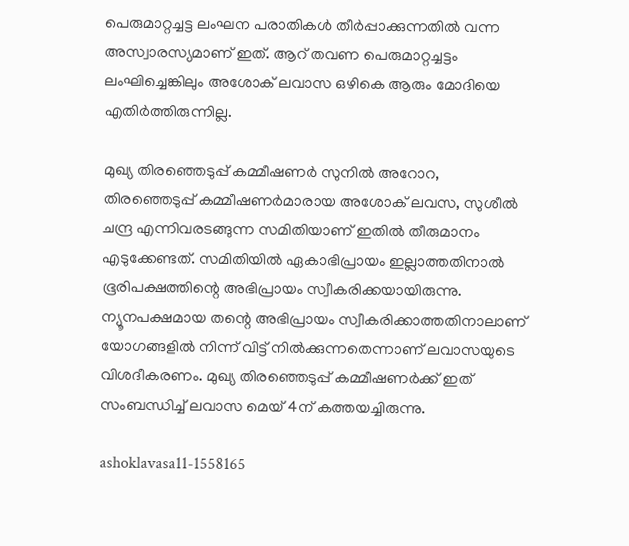പെരുമാറ്റച്ചട്ട ലംഘന പരാതികള്‍ തീര്‍പ്പാക്കുന്നതില്‍ വന്ന അസ്വാരസ്യമാണ് ഇത്. ആറ് തവണ പെരുമാറ്റച്ചട്ടം ലംഘിച്ചെങ്കിലും അശോക് ലവാസ ഒഴികെ ആരും മോദിയെ എതിര്‍ത്തിരുന്നില്ല.

മുഖ്യ തിരഞ്ഞെടുപ്പ് കമ്മീഷണര്‍ സുനില്‍ അറോറ, തിരഞ്ഞെടുപ്പ് കമ്മീഷണര്‍മാരായ അശോക് ലവസ, സുശീല്‍ ചന്ദ്ര എന്നിവരടങ്ങുന്ന സമിതിയാണ് ഇതില്‍ തീരുമാനം എടുക്കേണ്ടത്. സമിതിയില്‍ ഏകാഭിപ്രായം ഇല്ലാത്തതിനാല്‍ ഭൂരിപക്ഷത്തിന്റെ അഭിപ്രായം സ്വീകരിക്കയായിരുന്നു. ന്യൂനപക്ഷമായ തന്റെ അഭിപ്രായം സ്വീകരിക്കാത്തതിനാലാണ് യോഗങ്ങളില്‍ നിന്ന് വിട്ട് നില്‍ക്കുന്നതെന്നാണ് ലവാസയുടെ വിശദീകരണം. മുഖ്യ തിരഞ്ഞെടുപ്പ് കമ്മീഷണര്‍ക്ക് ഇത് സംബന്ധിച്ച് ലവാസ മെയ് 4ന് കത്തയച്ചിരുന്നു.

ashoklavasa11-1558165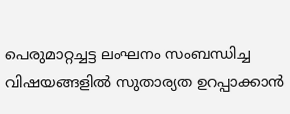പെരുമാറ്റച്ചട്ട ലംഘനം സംബന്ധിച്ച വിഷയങ്ങളില്‍ സുതാര്യത ഉറപ്പാക്കാന്‍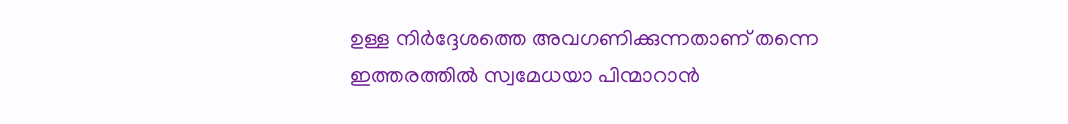ഉള്ള നിര്‍ദ്ദേശത്തെ അവഗണിക്കുന്നതാണ് തന്നെ ഇത്തരത്തില്‍ സ്വമേധയാ പിന്മാറാന്‍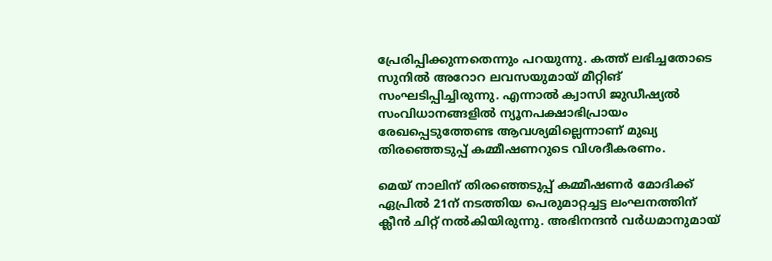പ്രേരിപ്പിക്കുന്നതെന്നും പറയുന്നു. കത്ത് ലഭിച്ചതോടെ സുനില്‍ അറോറ ലവസയുമായ് മീറ്റിങ് സംഘടിപ്പിച്ചിരുന്നു. എന്നാല്‍ ക്വാസി ജുഡീഷ്യല്‍ സംവിധാനങ്ങളില്‍ ന്യൂനപക്ഷാഭിപ്രായം രേഖപ്പെടുത്തേണ്ട ആവശ്യമില്ലെന്നാണ് മുഖ്യ തിരഞ്ഞെടുപ്പ് കമ്മീഷണറുടെ വിശദീകരണം.

മെയ് നാലിന് തിരഞ്ഞെടുപ്പ് കമ്മീഷണര്‍ മോദിക്ക് ഏപ്രില്‍ 21ന് നടത്തിയ പെരുമാറ്റച്ചട്ട ലംഘനത്തിന് ക്ലീന്‍ ചിറ്റ് നല്‍കിയിരുന്നു. അഭിനന്ദന്‍ വര്‍ധമാനുമായ്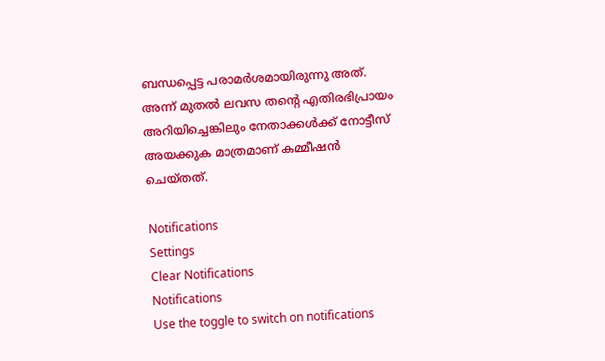ബന്ധപ്പെട്ട പരാമര്‍ശമായിരുന്നു അത്. അന്ന് മുതല്‍ ലവസ തന്റെ എതിരഭിപ്രായം അറിയിച്ചെങ്കിലും നേതാക്കള്‍ക്ക് നോട്ടീസ് അയക്കുക മാത്രമാണ് കമ്മീഷന്‍ ചെയ്തത്.

Notifications
Settings
Clear Notifications
Notifications
Use the toggle to switch on notifications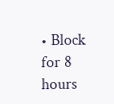• Block for 8 hours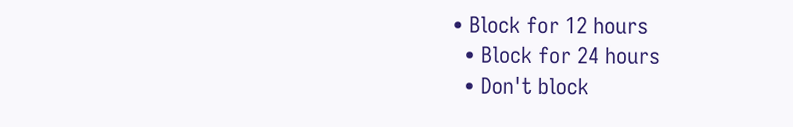• Block for 12 hours
  • Block for 24 hours
  • Don't block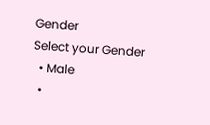Gender
Select your Gender
  • Male
  •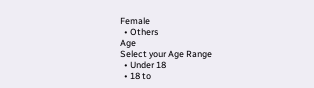Female
  • Others
Age
Select your Age Range
  • Under 18
  • 18 to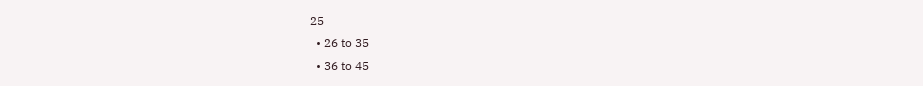25
  • 26 to 35
  • 36 to 45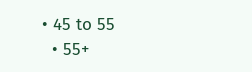• 45 to 55
  • 55+